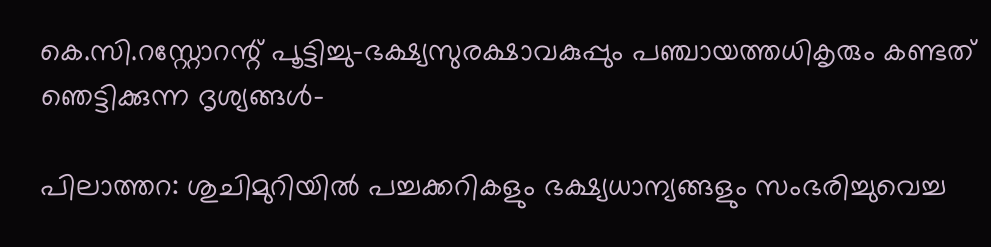കെ.സി.റസ്റ്റോറന്റ് പൂട്ടിച്ചു-ഭക്ഷ്യസുരക്ഷാവകുപ്പും പഞ്ചായത്തധികൃരും കണ്ടത് ഞെട്ടിക്കുന്ന ദൃശ്യങ്ങള്‍-

പിലാത്തറ: ശുചിമുറിയില്‍ പച്ചക്കറികളും ഭക്ഷ്യധാന്യങ്ങളും സംഭരിച്ചുവെച്ച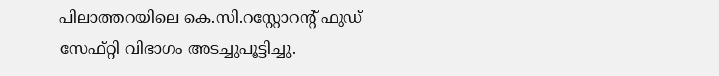പിലാത്തറയിലെ കെ.സി.റസ്റ്റോറന്റ് ഫുഡ് സേഫ്റ്റി വിഭാഗം അടച്ചുപൂട്ടിച്ചു.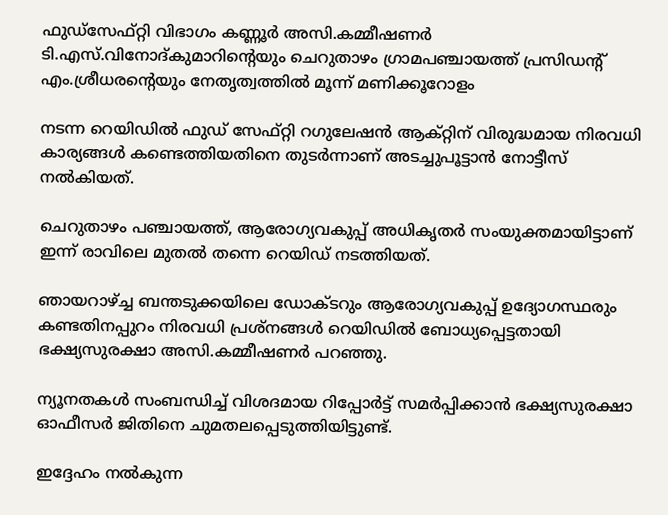ഫുഡ്‌സേഫ്റ്റി വിഭാഗം കണ്ണൂര്‍ അസി.കമ്മീഷണര്‍ ടി.എസ്.വിനോദ്കുമാറിന്റെയും ചെറുതാഴം ഗ്രാമപഞ്ചായത്ത് പ്രസിഡന്റ് എം.ശ്രീധരന്റെയും നേതൃത്വത്തില്‍ മൂന്ന് മണിക്കൂറോളം

നടന്ന റെയിഡില്‍ ഫുഡ് സേഫ്റ്റി റഗുലേഷന്‍ ആക്റ്റിന് വിരുദ്ധമായ നിരവധി കാര്യങ്ങള്‍ കണ്ടെത്തിയതിനെ തുടര്‍ന്നാണ് അടച്ചുപൂട്ടാന്‍ നോട്ടീസ് നല്‍കിയത്.

ചെറുതാഴം പഞ്ചായത്ത്, ആരോഗ്യവകുപ്പ് അധികൃതര്‍ സംയുക്തമായിട്ടാണ് ഇന്ന് രാവിലെ മുതല്‍ തന്നെ റെയിഡ് നടത്തിയത്.

ഞായറാഴ്ച്ച ബന്തടുക്കയിലെ ഡോക്ടറും ആരോഗ്യവകുപ്പ് ഉദ്യോഗസ്ഥരും കണ്ടതിനപ്പുറം നിരവധി പ്രശ്‌നങ്ങള്‍ റെയിഡില്‍ ബോധ്യപ്പെട്ടതായി ഭക്ഷ്യസുരക്ഷാ അസി.കമ്മീഷണര്‍ പറഞ്ഞു.

ന്യൂനതകള്‍ സംബന്ധിച്ച് വിശദമായ റിപ്പോര്‍ട്ട് സമര്‍പ്പിക്കാന്‍ ഭക്ഷ്യസുരക്ഷാ ഓഫീസര്‍ ജിതിനെ ചുമതലപ്പെടുത്തിയിട്ടുണ്ട്.

ഇദ്ദേഹം നല്‍കുന്ന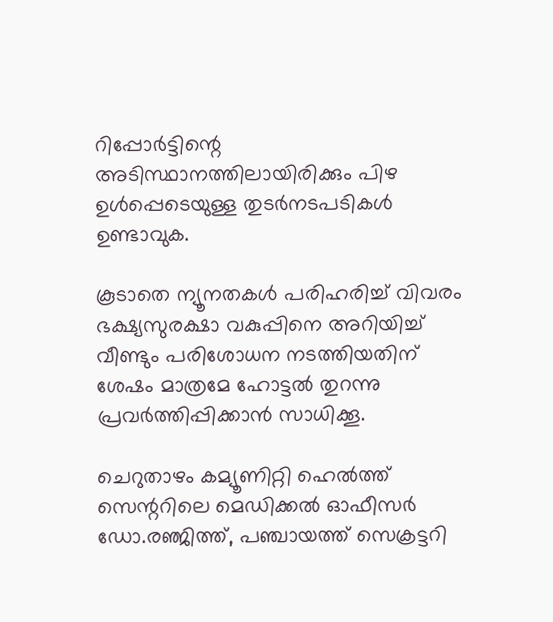റിപ്പോര്‍ട്ടിന്റെ അടിസ്ഥാനത്തിലായിരിക്കും പിഴ ഉള്‍പ്പെടെയുള്ള തുടര്‍നടപടികള്‍ ഉണ്ടാവുക.

കൂടാതെ ന്യൂനതകള്‍ പരിഹരിച്ച് വിവരം ഭക്ഷ്യസുരക്ഷാ വകുപ്പിനെ അറിയിച്ച് വീണ്ടും പരിശോധന നടത്തിയതിന് ശേഷം മാത്രമേ ഹോട്ടല്‍ തുറന്നു പ്രവര്‍ത്തിപ്പിക്കാന്‍ സാധിക്കൂ.

ചെറുതാഴം കമ്യൂണിറ്റി ഹെല്‍ത്ത് സെന്ററിലെ മെഡിക്കല്‍ ഓഫീസര്‍ ഡോ.രഞ്ജിത്ത്, പഞ്ചായത്ത് സെക്രട്ടറി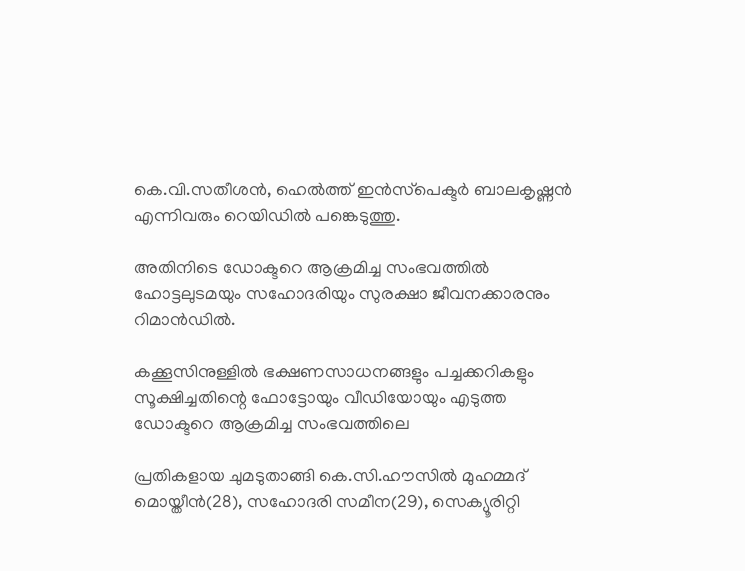കെ.വി.സതീശന്‍, ഹെല്‍ത്ത് ഇന്‍സ്‌പെക്ടര്‍ ബാലകൃഷ്ണന്‍ എന്നിവരും റെയിഡില്‍ പങ്കെടുത്തു.

അതിനിടെ ഡോക്ടറെ ആക്രമിച്ച സംഭവത്തില്‍ ഹോട്ടലുടമയും സഹോദരിയും സുരക്ഷാ ജീവനക്കാരനും റിമാന്‍ഡില്‍.

കക്കൂസിനുള്ളില്‍ ഭക്ഷണസാധനങ്ങളും പച്ചക്കറികളും സൂക്ഷിച്ചതിന്റെ ഫോട്ടോയും വീഡിയോയും എടുത്ത ഡോക്ടറെ ആക്രമിച്ച സംഭവത്തിലെ

പ്രതികളായ ചുമടുതാങ്ങി കെ.സി.ഹൗസില്‍ മുഹമ്മദ് മൊയ്തീന്‍(28), സഹോദരി സമീന(29), സെക്യൂരിറ്റി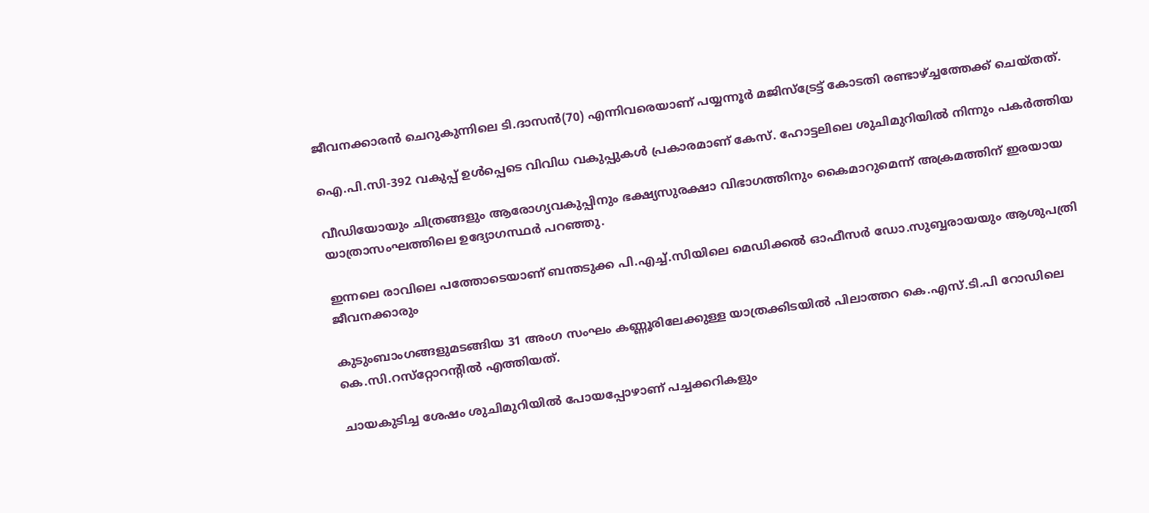ജീവനക്കാരന്‍ ചെറുകുന്നിലെ ടി.ദാസന്‍(70) എന്നിവരെയാണ് പയ്യന്നൂര്‍ മജിസ്‌ട്രേട്ട് കോടതി രണ്ടാഴ്ച്ചത്തേക്ക് ചെയ്തത്.

ഐ.പി.സി-392 വകുപ്പ് ഉള്‍പ്പെടെ വിവിധ വകുപ്പുകള്‍ പ്രകാരമാണ് കേസ്. ഹോട്ടലിലെ ശുചിമുറിയില്‍ നിന്നും പകര്‍ത്തിയ

വീഡിയോയും ചിത്രങ്ങളും ആരോഗ്യവകുപ്പിനും ഭക്ഷ്യസുരക്ഷാ വിഭാഗത്തിനും കൈമാറുമെന്ന് അക്രമത്തിന് ഇരയായ യാത്രാസംഘത്തിലെ ഉദ്യോഗസ്ഥര്‍ പറഞ്ഞു.

ഇന്നലെ രാവിലെ പത്തോടെയാണ് ബന്തടുക്ക പി.എച്ച്.സിയിലെ മെഡിക്കല്‍ ഓഫീസര്‍ ഡോ.സുബ്ബരായയും ആശുപത്രി ജീവനക്കാരും

കുടുംബാംഗങ്ങളുമടങ്ങിയ 31 അംഗ സംഘം കണ്ണൂരിലേക്കുള്ള യാത്രക്കിടയില്‍ പിലാത്തറ കെ.എസ്.ടി.പി റോഡിലെ കെ.സി.റസ്‌റ്റോറന്റില്‍ എത്തിയത്.

ചായകുടിച്ച ശേഷം ശുചിമുറിയില്‍ പോയപ്പോഴാണ് പച്ചക്കറികളും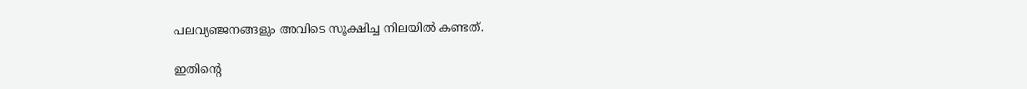പലവ്യഞ്ജനങ്ങളും അവിടെ സൂക്ഷിച്ച നിലയില്‍ കണ്ടത്.

ഇതിന്റെ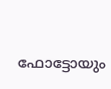ഫോട്ടോയും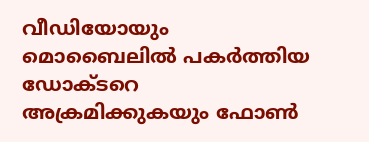വീഡിയോയും മൊബൈലില്‍ പകര്‍ത്തിയ ഡോക്ടറെ അക്രമിക്കുകയും ഫോണ്‍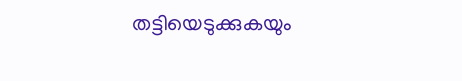തട്ടിയെടുക്കുകയും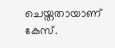ചെയ്തതായാണ് കേസ്.